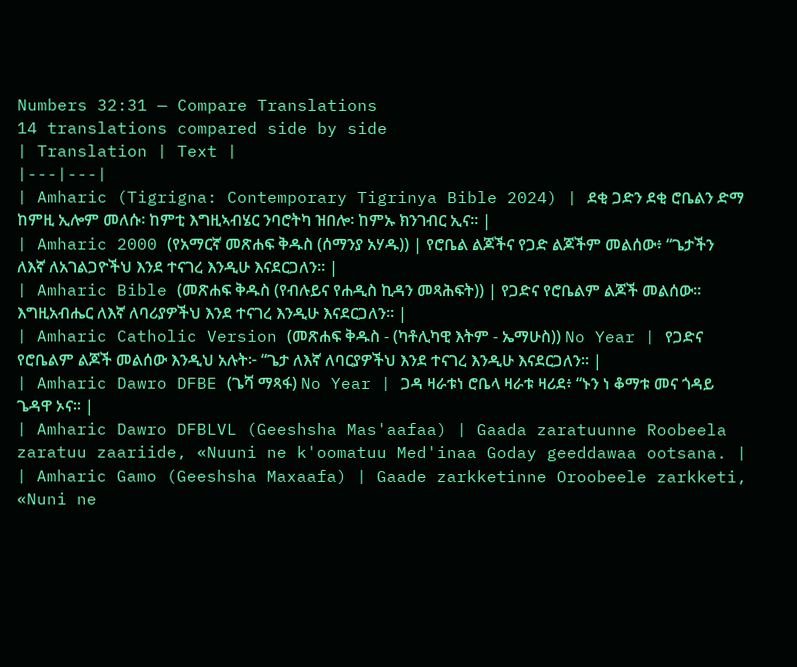Numbers 32:31 — Compare Translations
14 translations compared side by side
| Translation | Text |
|---|---|
| Amharic (Tigrigna: Contemporary Tigrinya Bible 2024) | ደቂ ጋድን ደቂ ሮቤልን ድማ ከምዚ ኢሎም መለሱ፡ ከምቲ እግዚኣብሄር ንባሮትካ ዝበሎ፡ ከምኡ ክንገብር ኢና። |
| Amharic 2000 (የአማርኛ መጽሐፍ ቅዱስ (ሰማንያ አሃዱ)) | የሮቤል ልጆችና የጋድ ልጆችም መልሰው፥ “ጌታችን ለእኛ ለአገልጋዮችህ እንደ ተናገረ እንዲሁ እናደርጋለን። |
| Amharic Bible (መጽሐፍ ቅዱስ (የብሉይና የሐዲስ ኪዳን መጻሕፍት)) | የጋድና የሮቤልም ልጆች መልሰው። እግዚአብሔር ለእኛ ለባሪያዎችህ እንደ ተናገረ እንዲሁ እናደርጋለን። |
| Amharic Catholic Version (መጽሐፍ ቅዱስ - (ካቶሊካዊ እትም - ኤማሁስ)) No Year | የጋድና የሮቤልም ልጆች መልሰው እንዲህ አሉት፦ “ጌታ ለእኛ ለባርያዎችህ እንደ ተናገረ እንዲሁ እናደርጋለን። |
| Amharic Dawro DFBE (ጌሻ ማጻፋ) No Year | ጋዳ ዛራቱነ ሮቤላ ዛራቱ ዛሪደ፥ “ኑን ነ ቆማቱ መና ጎዳይ ጌዳዋ ኦና። |
| Amharic Dawro DFBLVL (Geeshsha Mas'aafaa) | Gaada zaratuunne Roobeela zaratuu zaariide, «Nuuni ne k'oomatuu Med'inaa Goday geeddawaa ootsana. |
| Amharic Gamo (Geeshsha Maxaafa) | Gaade zarkketinne Oroobeele zarkketi, «Nuni ne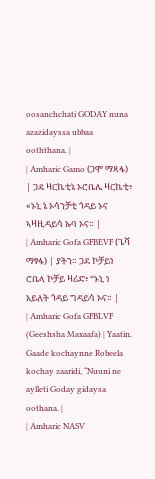oosanchchati GODAY nuna azazidayssa ubbaa ooththana. |
| Amharic Gamo (ጋሞ ማጻፋ) | ጋዴ ዛርኬቲኔ ኦሮቤሌ ዛርኬቲ፥ «ኑኒ ኔ ኦሳንቻቲ ጎዳይ ኑና ኣዛዚዳይሳ ኡባ ኦና። |
| Amharic Gofa GFBEVF (ጌሻ ማፃፋ) | ያትን። ጋደ ኮቻይነ ሮቤላ ኮቻይ ዛሪድ፥ “ኑኒ ነ አይለት ጎዳይ ግዳይሳ ኦና። |
| Amharic Gofa GFBLVF (Geeshsha Maxaafa) | Yaatin. Gaade kochaynne Robeela kochay zaaridi, “Nuuni ne aylleti Goday gidaysa oothana. |
| Amharic NASV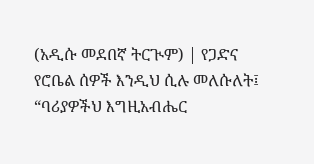(አዲሱ መደበኛ ትርጒም) | የጋድና የሮቤል ሰዎች እንዲህ ሲሉ መለሱለት፤ “ባሪያዎችህ እግዚአብሔር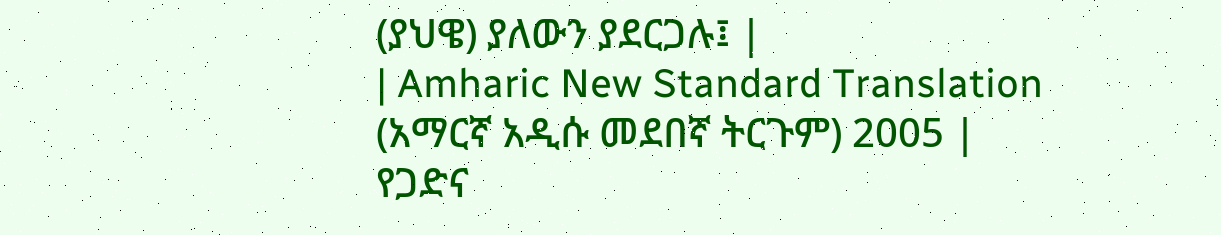(ያህዌ) ያለውን ያደርጋሉ፤ |
| Amharic New Standard Translation (አማርኛ አዲሱ መደበኛ ትርጉም) 2005 | የጋድና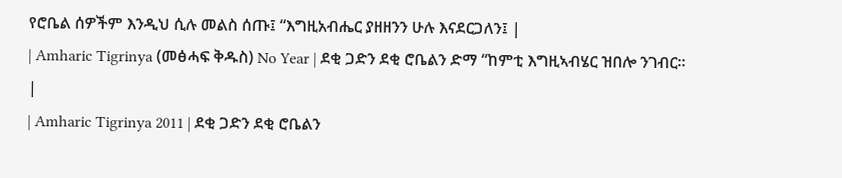የሮቤል ሰዎችም እንዲህ ሲሉ መልስ ሰጡ፤ “እግዚአብሔር ያዘዘንን ሁሉ እናደርጋለን፤ |
| Amharic Tigrinya (መፅሓፍ ቅዱስ) No Year | ደቂ ጋድን ደቂ ሮቤልን ድማ “ከምቲ እግዚኣብሄር ዝበሎ ንገብር። |
| Amharic Tigrinya 2011 | ደቂ ጋድን ደቂ ሮቤልን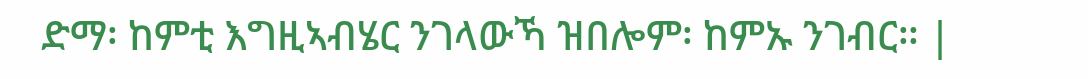ድማ፡ ከምቲ እግዚኣብሄር ንገላውኻ ዝበሎም፡ ከምኡ ንገብር። |